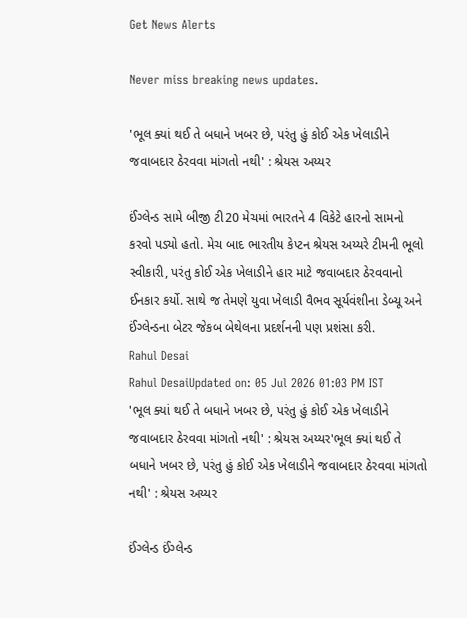Get News Alerts

Never miss breaking news updates.

'ભૂલ ક્યાં થઈ તે બધાને ખબર છે, પરંતુ હું કોઈ એક ખેલાડીને જવાબદાર ઠેરવવા માંગતો નથી' : શ્રેયસ અય્યર

ઈંગ્લેન્ડ સામે બીજી ટી20 મેચમાં ભારતને 4 વિકેટે હારનો સામનો કરવો પડ્યો હતો. મેચ બાદ ભારતીય કેપ્ટન શ્રેયસ અય્યરે ટીમની ભૂલો સ્વીકારી, પરંતુ કોઈ એક ખેલાડીને હાર માટે જવાબદાર ઠેરવવાનો ઈનકાર કર્યો. સાથે જ તેમણે યુવા ખેલાડી વૈભવ સૂર્યવંશીના ડેબ્યૂ અને ઈંગ્લેન્ડના બેટર જેકબ બેથેલના પ્રદર્શનની પણ પ્રશંસા કરી.
Rahul Desai
Rahul DesaiUpdated on: 05 Jul 2026 01:03 PM IST
'ભૂલ ક્યાં થઈ તે બધાને ખબર છે, પરંતુ હું કોઈ એક ખેલાડીને જવાબદાર ઠેરવવા માંગતો નથી' : શ્રેયસ અય્યર'ભૂલ ક્યાં થઈ તે બધાને ખબર છે, પરંતુ હું કોઈ એક ખેલાડીને જવાબદાર ઠેરવવા માંગતો નથી' : શ્રેયસ અય્યર

ઈંગ્લેન્ડ ઈંગ્લેન્ડ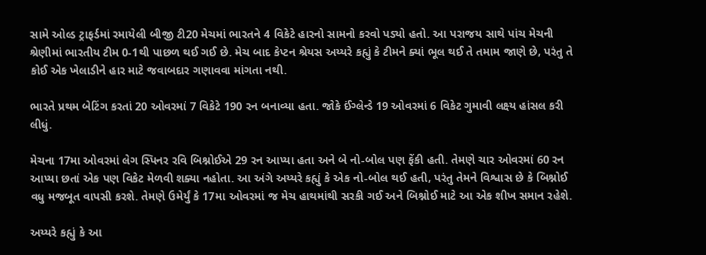સામે ઓલ્ડ ટ્રાફર્ડમાં રમાયેલી બીજી ટી20 મેચમાં ભારતને 4 વિકેટે હારનો સામનો કરવો પડ્યો હતો. આ પરાજય સાથે પાંચ મેચની શ્રેણીમાં ભારતીય ટીમ 0-1થી પાછળ થઈ ગઈ છે. મેચ બાદ કેપ્ટન શ્રેયસ અય્યરે કહ્યું કે ટીમને ક્યાં ભૂલ થઈ તે તમામ જાણે છે, પરંતુ તે કોઈ એક ખેલાડીને હાર માટે જવાબદાર ગણાવવા માંગતા નથી.

ભારતે પ્રથમ બેટિંગ કરતાં 20 ઓવરમાં 7 વિકેટે 190 રન બનાવ્યા હતા. જોકે ઈંગ્લેન્ડે 19 ઓવરમાં 6 વિકેટ ગુમાવી લક્ષ્ય હાંસલ કરી લીધું.

મેચના 17મા ઓવરમાં લેગ સ્પિનર રવિ બિશ્નોઈએ 29 રન આપ્યા હતા અને બે નો-બોલ પણ ફેંકી હતી. તેમણે ચાર ઓવરમાં 60 રન આપ્યા છતાં એક પણ વિકેટ મેળવી શક્યા નહોતા. આ અંગે અય્યરે કહ્યું કે એક નો-બોલ થઈ હતી, પરંતુ તેમને વિશ્વાસ છે કે બિશ્નોઈ વધુ મજબૂત વાપસી કરશે. તેમણે ઉમેર્યું કે 17મા ઓવરમાં જ મેચ હાથમાંથી સરકી ગઈ અને બિશ્નોઈ માટે આ એક શીખ સમાન રહેશે.

અય્યરે કહ્યું કે આ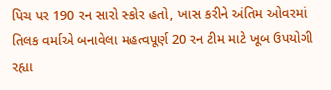પિચ પર 190 રન સારો સ્કોર હતો, ખાસ કરીને અંતિમ ઓવરમાં તિલક વર્માએ બનાવેલા મહત્વપૂર્ણ 20 રન ટીમ માટે ખૂબ ઉપયોગી રહ્યા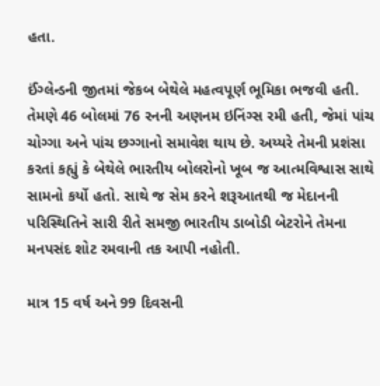હતા.

ઈંગ્લેન્ડની જીતમાં જેકબ બેથેલે મહત્વપૂર્ણ ભૂમિકા ભજવી હતી. તેમણે 46 બોલમાં 76 રનની અણનમ ઇનિંગ્સ રમી હતી, જેમાં પાંચ ચોગ્ગા અને પાંચ છગ્ગાનો સમાવેશ થાય છે. અય્યરે તેમની પ્રશંસા કરતાં કહ્યું કે બેથેલે ભારતીય બોલરોનો ખૂબ જ આત્મવિશ્વાસ સાથે સામનો કર્યો હતો. સાથે જ સેમ કરને શરૂઆતથી જ મેદાનની પરિસ્થિતિને સારી રીતે સમજી ભારતીય ડાબોડી બેટરોને તેમના મનપસંદ શોટ રમવાની તક આપી નહોતી.

માત્ર 15 વર્ષ અને 99 દિવસની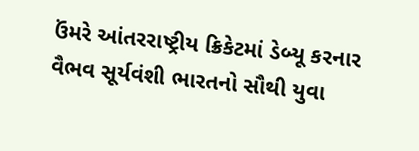ઉંમરે આંતરરાષ્ટ્રીય ક્રિકેટમાં ડેબ્યૂ કરનાર વૈભવ સૂર્યવંશી ભારતનો સૌથી યુવા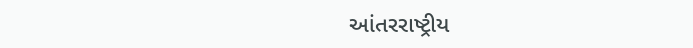આંતરરાષ્ટ્રીય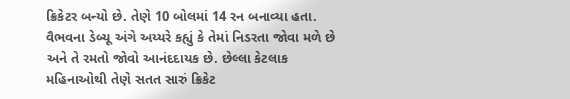ક્રિકેટર બન્યો છે. તેણે 10 બોલમાં 14 રન બનાવ્યા હતા. વૈભવના ડેબ્યૂ અંગે અય્યરે કહ્યું કે તેમાં નિડરતા જોવા મળે છે અને તે રમતો જોવો આનંદદાયક છે. છેલ્લા કેટલાક મહિનાઓથી તેણે સતત સારું ક્રિકેટ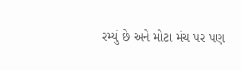રમ્યું છે અને મોટા મંચ પર પણ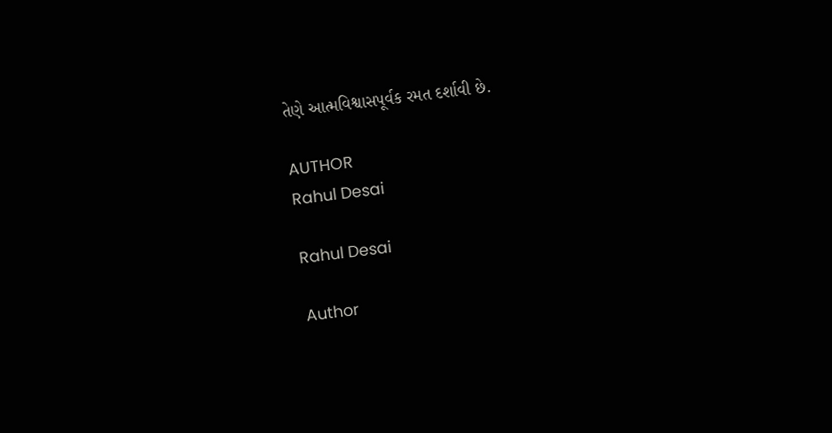તેણે આત્મવિશ્વાસપૂર્વક રમત દર્શાવી છે.

AUTHOR
Rahul Desai

Rahul Desai

Author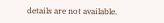details are not available.